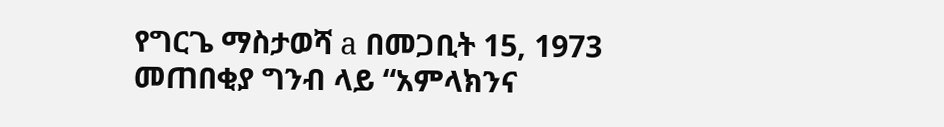የግርጌ ማስታወሻ a በመጋቢት 15, 1973 መጠበቂያ ግንብ ላይ “አምላክንና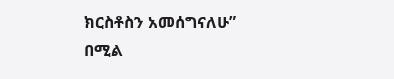ክርስቶስን አመሰግናለሁ” በሚል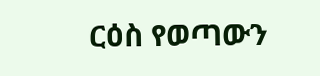ርዕስ የወጣውን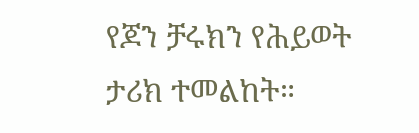የጆን ቻሩክን የሕይወት ታሪክ ተመልከት።